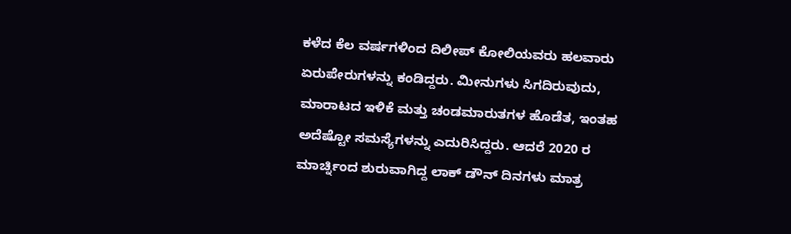ಕಳೆದ ಕೆಲ ವರ್ಷಗಳಿಂದ ದಿಲೀಪ್ ಕೋಲಿಯವರು ಹಲವಾರು ಏರುಪೇರುಗಳನ್ನು ಕಂಡಿದ್ದರು. ಮೀನುಗಳು ಸಿಗದಿರುವುದು, ಮಾರಾಟದ ಇಳಿಕೆ ಮತ್ತು ಚಂಡಮಾರುತಗಳ ಹೊಡೆತ, ಇಂತಹ ಅದೆಷ್ಟೋ ಸಮಸ್ಯೆಗಳನ್ನು ಎದುರಿಸಿದ್ದರು. ಆದರೆ 2020 ರ ಮಾರ್ಚ್ನಿಂದ ಶುರುವಾಗಿದ್ದ ಲಾಕ್ ಡೌನ್ ದಿನಗಳು ಮಾತ್ರ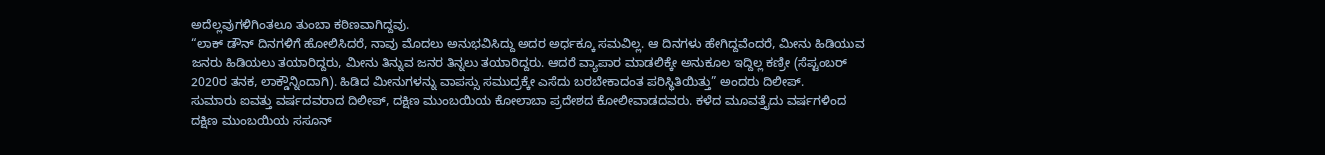ಅದೆಲ್ಲವುಗಳಿಗಿಂತಲೂ ತುಂಬಾ ಕಠಿಣವಾಗಿದ್ದವು.
“ಲಾಕ್ ಡೌನ್ ದಿನಗಳಿಗೆ ಹೋಲಿಸಿದರೆ, ನಾವು ಮೊದಲು ಅನುಭವಿಸಿದ್ದು ಅದರ ಅರ್ಧಕ್ಕೂ ಸಮವಿಲ್ಲ. ಆ ದಿನಗಳು ಹೇಗಿದ್ದವೆಂದರೆ, ಮೀನು ಹಿಡಿಯುವ ಜನರು ಹಿಡಿಯಲು ತಯಾರಿದ್ದರು, ಮೀನು ತಿನ್ನುವ ಜನರ ತಿನ್ನಲು ತಯಾರಿದ್ದರು. ಆದರೆ ವ್ಯಾಪಾರ ಮಾಡಲಿಕ್ಕೇ ಅನುಕೂಲ ಇದ್ದಿಲ್ಲ ಕಣ್ರೀ (ಸೆಪ್ಟಂಬರ್ 2020ರ ತನಕ, ಲಾಕ್ಡೌನ್ನಿಂದಾಗಿ). ಹಿಡಿದ ಮೀನುಗಳನ್ನು ವಾಪಸ್ಸು ಸಮುದ್ರಕ್ಕೇ ಎಸೆದು ಬರಬೇಕಾದಂತ ಪರಿಸ್ಥಿತಿಯಿತ್ತು” ಅಂದರು ದಿಲೀಪ್.
ಸುಮಾರು ಐವತ್ತು ವರ್ಷದವರಾದ ದಿಲೀಪ್, ದಕ್ಷಿಣ ಮುಂಬಯಿಯ ಕೋಲಾಬಾ ಪ್ರದೇಶದ ಕೋಲೀವಾಡದವರು. ಕಳೆದ ಮೂವತ್ತೈದು ವರ್ಷಗಳಿಂದ ದಕ್ಷಿಣ ಮುಂಬಯಿಯ ಸಸೂನ್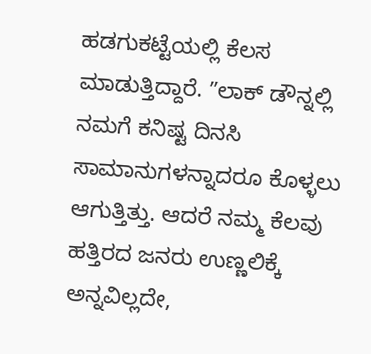ಹಡಗುಕಟ್ಟೆಯಲ್ಲಿ ಕೆಲಸ ಮಾಡುತ್ತಿದ್ದಾರೆ. ʼʼಲಾಕ್ ಡೌನ್ನಲ್ಲಿ ನಮಗೆ ಕನಿಷ್ಟ ದಿನಸಿ ಸಾಮಾನುಗಳನ್ನಾದರೂ ಕೊಳ್ಳಲು ಆಗುತ್ತಿತ್ತು. ಆದರೆ ನಮ್ಮ ಕೆಲವು ಹತ್ತಿರದ ಜನರು ಉಣ್ಣಲಿಕ್ಕೆ ಅನ್ನವಿಲ್ಲದೇ,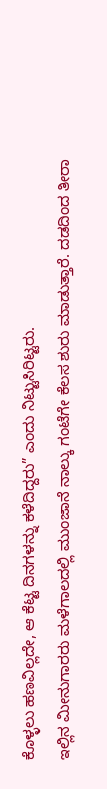ಕೊಳ್ಳಲು ಹಣವಿಲ್ಲದೇ, ಆ ಕೆಟ್ಟ ದಿನಗಳನ್ನು ಕಳೆದಿದ್ದರು” ಎಂದು ನಿಟ್ಟುಸಿರಿಟ್ಟರು.
ಇಲ್ಲಿನ ಮೀನುಗಾರರು ಮಳೆಗಾಲದಲ್ಲಿ ಮುಂಜಾನೆ ನಾಲ್ಕು ಗಂಟೆಗೇ ಕೆಲಸ ಶುರು ಮಾಡುತ್ತಾರೆ. ದಡದಿಂದ ತೀರಾ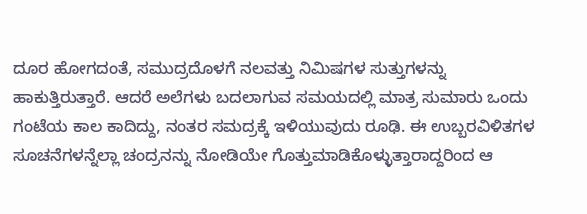ದೂರ ಹೋಗದಂತೆ, ಸಮುದ್ರದೊಳಗೆ ನಲವತ್ತು ನಿಮಿಷಗಳ ಸುತ್ತುಗಳನ್ನು ಹಾಕುತ್ತಿರುತ್ತಾರೆ. ಆದರೆ ಅಲೆಗಳು ಬದಲಾಗುವ ಸಮಯದಲ್ಲಿ ಮಾತ್ರ ಸುಮಾರು ಒಂದು ಗಂಟೆಯ ಕಾಲ ಕಾದಿದ್ದು, ನಂತರ ಸಮದ್ರಕ್ಕೆ ಇಳಿಯುವುದು ರೂಢಿ. ಈ ಉಬ್ಬರವಿಳಿತಗಳ ಸೂಚನೆಗಳನ್ನೆಲ್ಲಾ ಚಂದ್ರನನ್ನು ನೋಡಿಯೇ ಗೊತ್ತುಮಾಡಿಕೊಳ್ಳುತ್ತಾರಾದ್ದರಿಂದ ಆ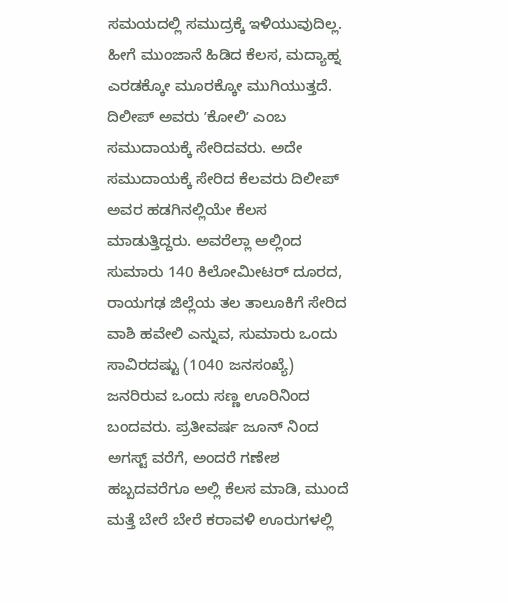ಸಮಯದಲ್ಲಿ ಸಮುದ್ರಕ್ಕೆ ಇಳಿಯುವುದಿಲ್ಲ. ಹೀಗೆ ಮುಂಜಾನೆ ಹಿಡಿದ ಕೆಲಸ, ಮದ್ಯಾಹ್ನ ಎರಡಕ್ಕೋ ಮೂರಕ್ಕೋ ಮುಗಿಯುತ್ತದೆ.
ದಿಲೀಪ್ ಅವರು ʼಕೋಲಿʼ ಎಂಬ ಸಮುದಾಯಕ್ಕೆ ಸೇರಿದವರು. ಅದೇ ಸಮುದಾಯಕ್ಕೆ ಸೇರಿದ ಕೆಲವರು ದಿಲೀಪ್ ಅವರ ಹಡಗಿನಲ್ಲಿಯೇ ಕೆಲಸ ಮಾಡುತ್ತಿದ್ದರು. ಅವರೆಲ್ಲಾ ಅಲ್ಲಿಂದ ಸುಮಾರು 140 ಕಿಲೋಮೀಟರ್ ದೂರದ, ರಾಯಗಢ ಜಿಲ್ಲೆಯ ತಲ ತಾಲೂಕಿಗೆ ಸೇರಿದ ವಾಶಿ ಹವೇಲಿ ಎನ್ನುವ, ಸುಮಾರು ಒಂದು ಸಾವಿರದಷ್ಟು (1040 ಜನಸಂಖ್ಯೆ) ಜನರಿರುವ ಒಂದು ಸಣ್ಣ ಊರಿನಿಂದ ಬಂದವರು. ಪ್ರತೀವರ್ಷ ಜೂನ್ ನಿಂದ ಅಗಸ್ಟ್ ವರೆಗೆ, ಅಂದರೆ ಗಣೇಶ ಹಬ್ಬದವರೆಗೂ ಅಲ್ಲಿ ಕೆಲಸ ಮಾಡಿ, ಮುಂದೆ ಮತ್ತೆ ಬೇರೆ ಬೇರೆ ಕರಾವಳಿ ಊರುಗಳಲ್ಲಿ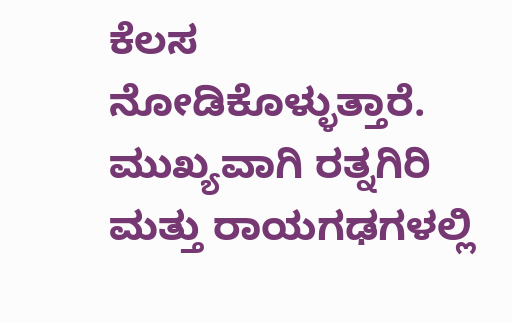ಕೆಲಸ ನೋಡಿಕೊಳ್ಳುತ್ತಾರೆ. ಮುಖ್ಯವಾಗಿ ರತ್ನಗಿರಿ ಮತ್ತು ರಾಯಗಢಗಳಲ್ಲಿ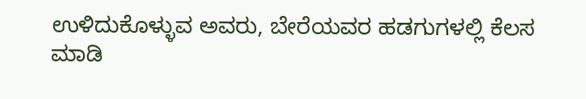ಉಳಿದುಕೊಳ್ಳುವ ಅವರು, ಬೇರೆಯವರ ಹಡಗುಗಳಲ್ಲಿ ಕೆಲಸ ಮಾಡಿ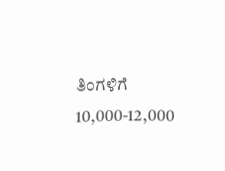ತಿಂಗಳಿಗೆ 10,000-12,000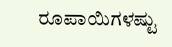ರೂಪಾಯಿಗಳಷ್ಟು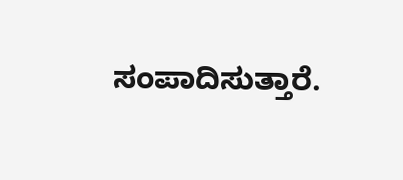ಸಂಪಾದಿಸುತ್ತಾರೆ.